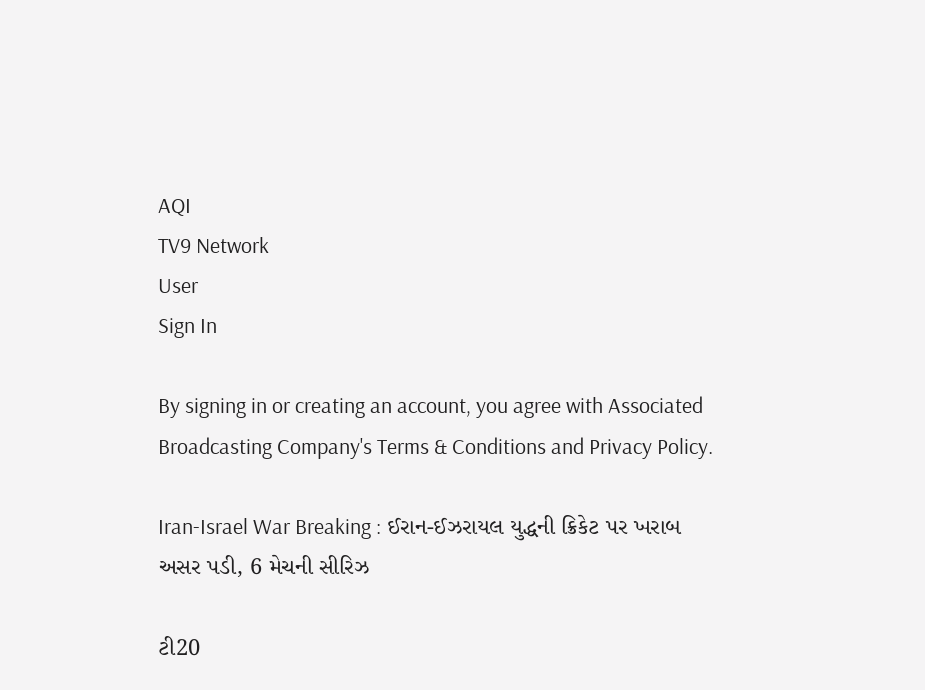AQI
TV9 Network
User
Sign In

By signing in or creating an account, you agree with Associated Broadcasting Company's Terms & Conditions and Privacy Policy.

Iran-Israel War Breaking : ઈરાન-ઈઝરાયલ યુદ્ધની ક્રિકેટ પર ખરાબ અસર પડી, 6 મેચની સીરિઝ

ટી20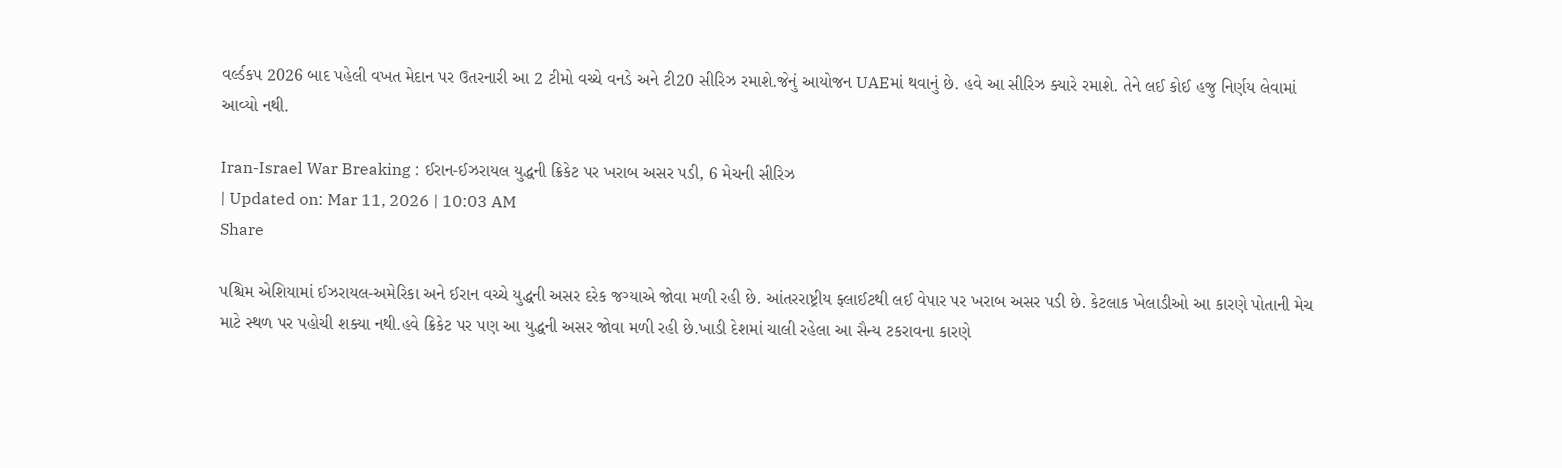વર્લ્ડકપ 2026 બાદ પહેલી વખત મેદાન પર ઉતરનારી આ 2 ટીમો વચ્ચે વનડે અને ટી20 સીરિઝ રમાશે.જેનું આયોજન UAEમાં થવાનું છે. હવે આ સીરિઝ ક્યારે રમાશે. તેને લઈ કોઈ હજુ નિર્ણય લેવામાં આવ્યો નથી.

Iran-Israel War Breaking : ઈરાન-ઈઝરાયલ યુદ્ધની ક્રિકેટ પર ખરાબ અસર પડી, 6 મેચની સીરિઝ
| Updated on: Mar 11, 2026 | 10:03 AM
Share

પશ્ચિમ એશિયામાં ઈઝરાયલ-અમેરિકા અને ઈરાન વચ્ચે યુદ્ધની અસર દરેક જગ્યાએ જોવા મળી રહી છે. આંતરરાષ્ટ્રીય ફ્લાઈટથી લઈ વેપાર પર ખરાબ અસર પડી છે. કેટલાક ખેલાડીઓ આ કારણે પોતાની મેચ માટે સ્થળ પર પહોચી શક્યા નથી.હવે ક્રિકેટ પર પણ આ યુદ્ધની અસર જોવા મળી રહી છે.ખાડી દેશમાં ચાલી રહેલા આ સૈન્ય ટકરાવના કારણે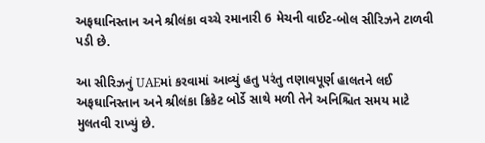અફઘાનિસ્તાન અને શ્રીલંકા વચ્ચે રમાનારી 6 મેચની વાઈટ-બોલ સીરિઝને ટાળવી પડી છે.

આ સીરિઝનું UAEમાં કરવામાં આવ્યું હતુ પરંતુ તણાવપૂર્ણ હાલતને લઈ અફઘાનિસ્તાન અને શ્રીલંકા ક્રિકેટ બોર્ડે સાથે મળી તેને અનિશ્ચિત સમય માટે મુલતવી રાખ્યું છે.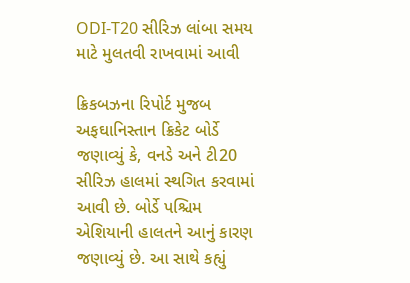ODI-T20 સીરિઝ લાંબા સમય માટે મુલતવી રાખવામાં આવી

ક્રિકબઝના રિપોર્ટ મુજબ અફઘાનિસ્તાન ક્રિકેટ બોર્ડે જણાવ્યું કે, વનડે અને ટી20 સીરિઝ હાલમાં સ્થગિત કરવામાં આવી છે. બોર્ડે પશ્ચિમ એશિયાની હાલતને આનું કારણ જણાવ્યું છે. આ સાથે કહ્યું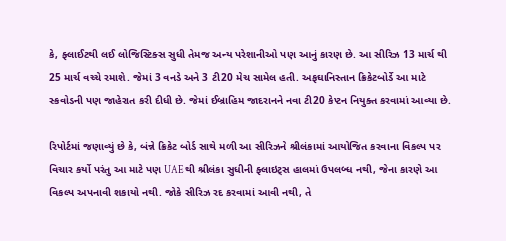કે, ફ્લાઈટથી લઈ લોજિસ્ટિક્સ સુધી તેમજ અન્ય પરેશાનીઓ પણ આનું કારણ છે. આ સીરિઝ 13 માર્ચ થી 25 માર્ચ વચ્ચે રમાશે. જેમાં 3 વનડે અને 3 ટી20 મેચ સામેલ હતી. અફઘાનિસ્તાન ક્રિકેટબોર્ડે આ માટે સ્કવોડની પણ જાહેરાત કરી દીધી છે. જેમાં ઈબ્રાહિમ જાદરાનને નવા ટી20 કેપ્ટન નિયુક્ત કરવામાં આવ્યા છે.

રિપોર્ટમાં જણાવ્યું છે કે, બંન્ને ક્રિકેટ બોર્ડ સાથે મળી આ સીરિઝને શ્રીલંકામાં આયોજિત કરવાના વિકલ્પ પર વિચાર કર્યો પરંતુ આ માટે પણ UAEથી શ્રીલંકા સુધીની ફ્લાઇટ્સ હાલમાં ઉપલબ્ધ નથી, જેના કારણે આ વિકલ્પ અપનાવી શકાયો નથી. જોકે સીરિઝ રદ કરવામાં આવી નથી, તે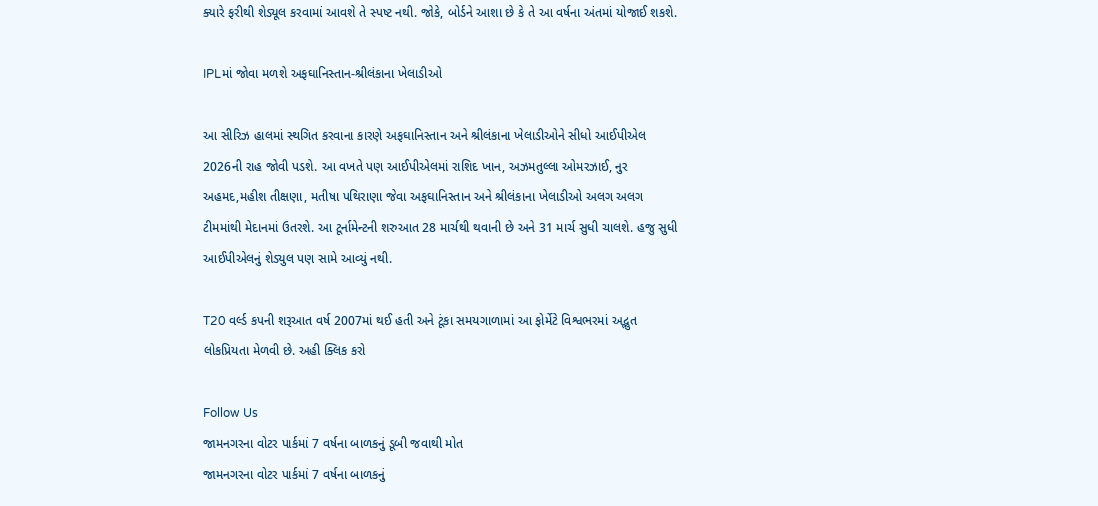ક્યારે ફરીથી શેડ્યૂલ કરવામાં આવશે તે સ્પષ્ટ નથી. જોકે, બોર્ડને આશા છે કે તે આ વર્ષના અંતમાં યોજાઈ શકશે.

IPLમાં જોવા મળશે અફઘાનિસ્તાન-શ્રીલંકાના ખેલાડીઓ

આ સીરિઝ હાલમાં સ્થગિત કરવાના કારણે અફઘાનિસ્તાન અને શ્રીલંકાના ખેલાડીઓને સીધો આઈપીએલ 2026ની રાહ જોવી પડશે. આ વખતે પણ આઈપીએલમાં રાશિદ ખાન, અઝમતુલ્લા ઓમરઝાઈ, નુર અહમદ,મહીશ તીક્ષણા, મતીષા પથિરાણા જેવા અફઘાનિસ્તાન અને શ્રીલંકાના ખેલાડીઓ અલગ અલગ ટીમમાંથી મેદાનમાં ઉતરશે. આ ટૂર્નામેન્ટની શરુઆત 28 માર્ચથી થવાની છે અને 31 માર્ચ સુધી ચાલશે. હજુ સુધી આઈપીએલનું શેડ્યુલ પણ સામે આવ્યું નથી.

T20 વર્લ્ડ કપની શરૂઆત વર્ષ 2007માં થઈ હતી અને ટૂંકા સમયગાળામાં આ ફોર્મેટે વિશ્વભરમાં અદ્ભુત લોકપ્રિયતા મેળવી છે. અહી ક્લિક કરો

Follow Us
જામનગરના વોટર પાર્કમાં 7 વર્ષના બાળકનું ડૂબી જવાથી મોત
જામનગરના વોટર પાર્કમાં 7 વર્ષના બાળકનું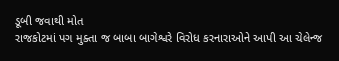ડૂબી જવાથી મોત
રાજકોટમાં પગ મુક્તા જ બાબા બાગેશ્વરે વિરોધ કરનારાઓને આપી આ ચેલેન્જ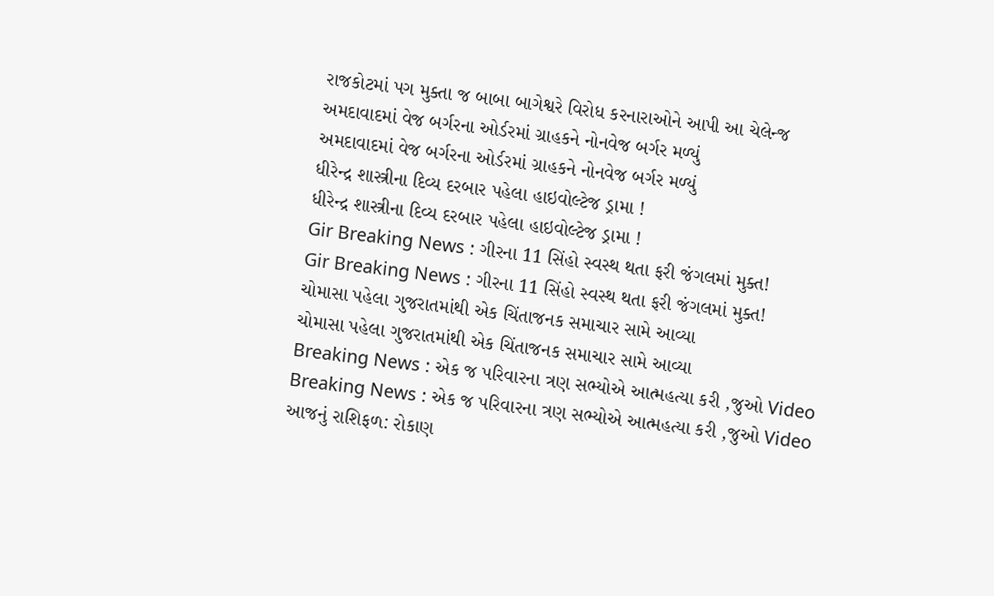રાજકોટમાં પગ મુક્તા જ બાબા બાગેશ્વરે વિરોધ કરનારાઓને આપી આ ચેલેન્જ
અમદાવાદમાં વેજ બર્ગરના ઓર્ડરમાં ગ્રાહકને નોનવેજ બર્ગર મળ્યું
અમદાવાદમાં વેજ બર્ગરના ઓર્ડરમાં ગ્રાહકને નોનવેજ બર્ગર મળ્યું
ધીરેન્દ્ર શાસ્ત્રીના દિવ્ય દરબાર પહેલા હાઇવોલ્ટેજ ડ્રામા !
ધીરેન્દ્ર શાસ્ત્રીના દિવ્ય દરબાર પહેલા હાઇવોલ્ટેજ ડ્રામા !
Gir Breaking News : ગીરના 11 સિંહો સ્વસ્થ થતા ફરી જંગલમાં મુક્ત!
Gir Breaking News : ગીરના 11 સિંહો સ્વસ્થ થતા ફરી જંગલમાં મુક્ત!
ચોમાસા પહેલા ગુજરાતમાંથી એક ચિંતાજનક સમાચાર સામે આવ્યા
ચોમાસા પહેલા ગુજરાતમાંથી એક ચિંતાજનક સમાચાર સામે આવ્યા
Breaking News : એક જ પરિવારના ત્રણ સભ્યોએ આત્મહત્યા કરી ,જુઓ Video
Breaking News : એક જ પરિવારના ત્રણ સભ્યોએ આત્મહત્યા કરી ,જુઓ Video
આજનું રાશિફળ: રોકાણ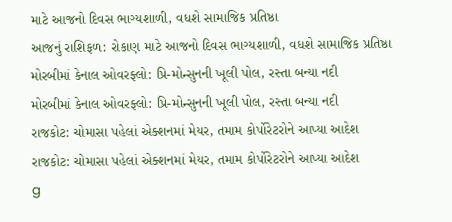માટે આજનો દિવસ ભાગ્યશાળી, વધશે સામાજિક પ્રતિષ્ઠા
આજનું રાશિફળ: રોકાણ માટે આજનો દિવસ ભાગ્યશાળી, વધશે સામાજિક પ્રતિષ્ઠા
મોરબીમાં કેનાલ ઓવરફ્લો: પ્રિ-મોન્સુનની ખૂલી પોલ, રસ્તા બન્યા નદી
મોરબીમાં કેનાલ ઓવરફ્લો: પ્રિ-મોન્સુનની ખૂલી પોલ, રસ્તા બન્યા નદી
રાજકોટ: ચોમાસા પહેલાં એક્શનમાં મેયર, તમામ કોર્પોરેટરોને આપ્યા આદેશ
રાજકોટ: ચોમાસા પહેલાં એક્શનમાં મેયર, તમામ કોર્પોરેટરોને આપ્યા આદેશ
g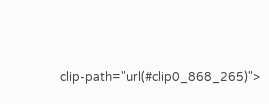clip-path="url(#clip0_868_265)">